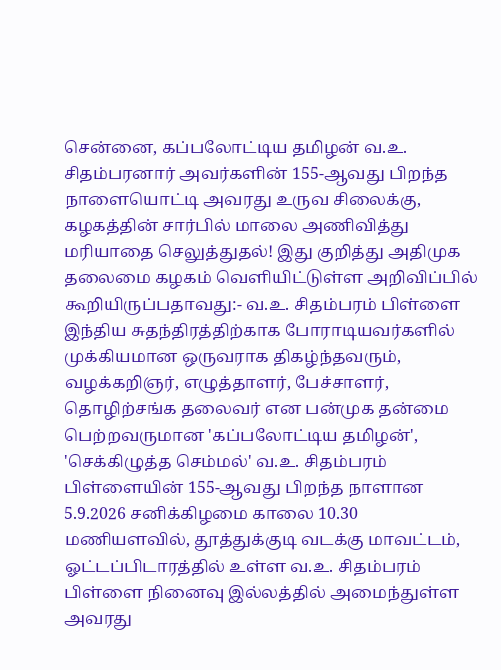சென்னை, கப்பலோட்டிய தமிழன் வ.உ. சிதம்பரனார் அவர்களின் 155-ஆவது பிறந்த நாளையொட்டி அவரது உருவ சிலைக்கு, கழகத்தின் சார்பில் மாலை அணிவித்து மரியாதை செலுத்துதல்! இது குறித்து அதிமுக தலைமை கழகம் வெளியிட்டுள்ள அறிவிப்பில் கூறியிருப்பதாவது:- வ.உ. சிதம்பரம் பிள்ளை இந்திய சுதந்திரத்திற்காக போராடியவர்களில் முக்கியமான ஒருவராக திகழ்ந்தவரும், வழக்கறிஞர், எழுத்தாளர், பேச்சாளர், தொழிற்சங்க தலைவர் என பன்முக தன்மை பெற்றவருமான 'கப்பலோட்டிய தமிழன்', 'செக்கிழுத்த செம்மல்' வ.உ. சிதம்பரம் பிள்ளையின் 155-ஆவது பிறந்த நாளான 5.9.2026 சனிக்கிழமை காலை 10.30 மணியளவில், தூத்துக்குடி வடக்கு மாவட்டம், ஓட்டப்பிடாரத்தில் உள்ள வ.உ. சிதம்பரம் பிள்ளை நினைவு இல்லத்தில் அமைந்துள்ள அவரது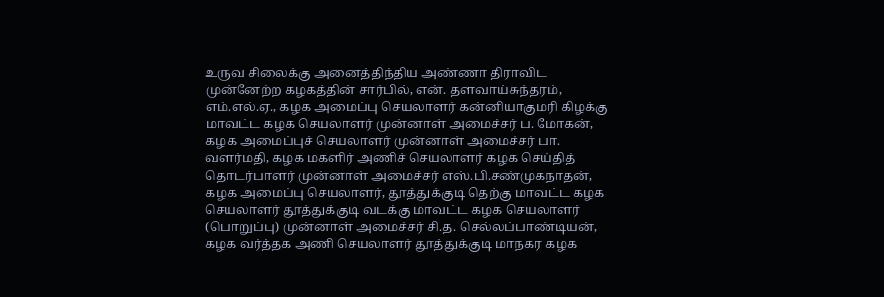உருவ சிலைக்கு அனைத்திந்திய அண்ணா திராவிட முன்னேற்ற கழகத்தின் சார்பில், என். தளவாய்சுந்தரம், எம்.எல்.ஏ., கழக அமைப்பு செயலாளர் கன்னியாகுமரி கிழக்கு மாவட்ட கழக செயலாளர் முன்னாள் அமைச்சர் ப. மோகன், கழக அமைப்புச் செயலாளர் முன்னாள் அமைச்சர் பா. வளர்மதி, கழக மகளிர் அணிச் செயலாளர் கழக செய்தித் தொடர்பாளர் முன்னாள் அமைச்சர் எஸ்.பி.சண்முகநாதன், கழக அமைப்பு செயலாளர், தூத்துக்குடி தெற்கு மாவட்ட கழக செயலாளர் தூத்துக்குடி வடக்கு மாவட்ட கழக செயலாளர் (பொறுப்பு) முன்னாள் அமைச்சர் சி.த. செல்லப்பாண்டியன், கழக வர்த்தக அணி செயலாளர் தூத்துக்குடி மாநகர கழக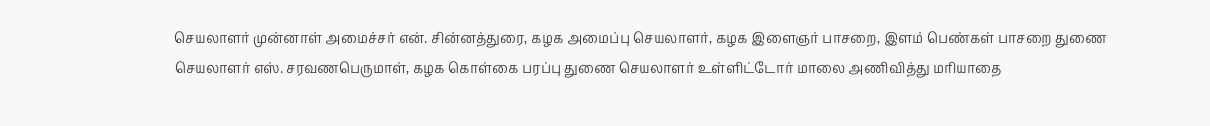செயலாளர் முன்னாள் அமைச்சர் என். சின்னத்துரை, கழக அமைப்பு செயலாளர், கழக இளைஞர் பாசறை, இளம் பெண்கள் பாசறை துணை செயலாளர் எஸ். சரவணபெருமாள், கழக கொள்கை பரப்பு துணை செயலாளர் உள்ளிட்டோர் மாலை அணிவித்து மரியாதை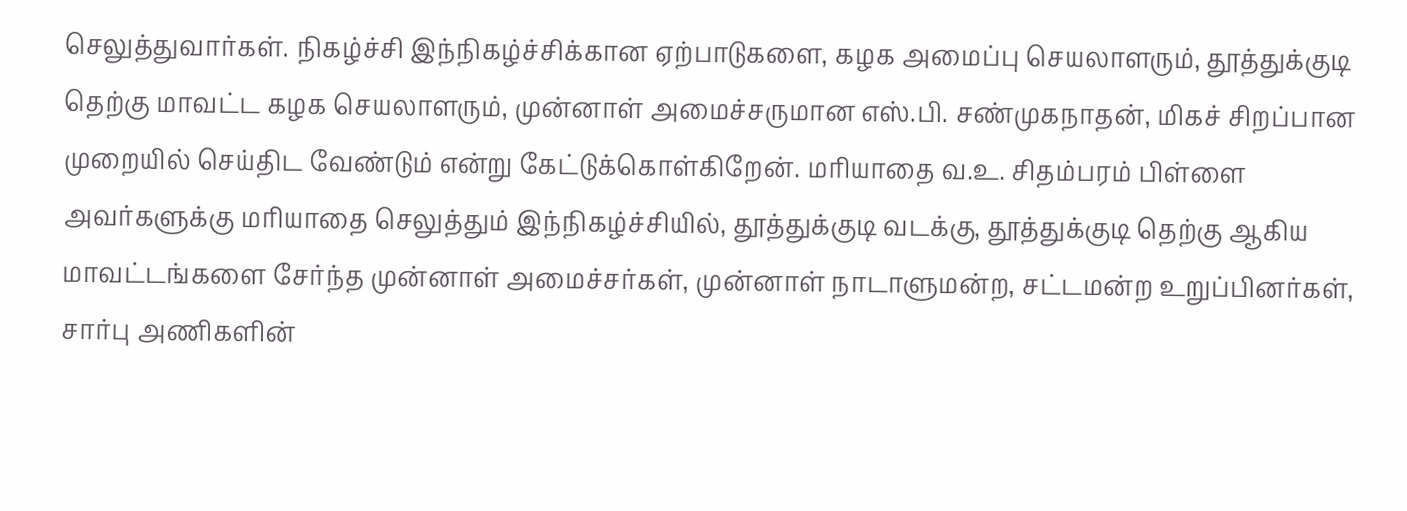செலுத்துவார்கள். நிகழ்ச்சி இந்நிகழ்ச்சிக்கான ஏற்பாடுகளை, கழக அமைப்பு செயலாளரும், தூத்துக்குடி தெற்கு மாவட்ட கழக செயலாளரும், முன்னாள் அமைச்சருமான எஸ்.பி. சண்முகநாதன், மிகச் சிறப்பான முறையில் செய்திட வேண்டும் என்று கேட்டுக்கொள்கிறேன். மரியாதை வ.உ. சிதம்பரம் பிள்ளை அவர்களுக்கு மரியாதை செலுத்தும் இந்நிகழ்ச்சியில், தூத்துக்குடி வடக்கு, தூத்துக்குடி தெற்கு ஆகிய மாவட்டங்களை சேர்ந்த முன்னாள் அமைச்சர்கள், முன்னாள் நாடாளுமன்ற, சட்டமன்ற உறுப்பினர்கள், சார்பு அணிகளின்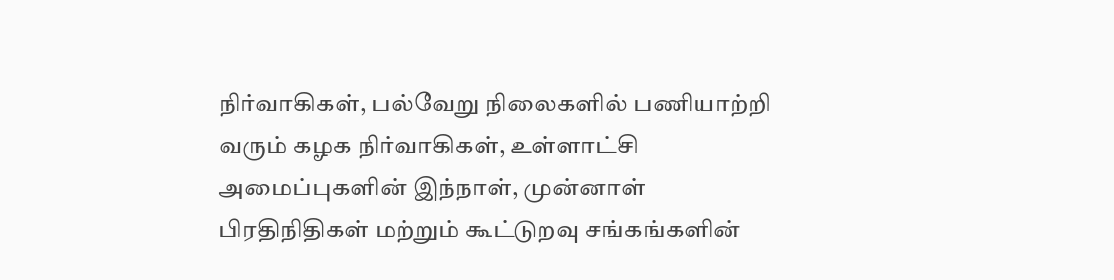நிர்வாகிகள், பல்வேறு நிலைகளில் பணியாற்றி வரும் கழக நிர்வாகிகள், உள்ளாட்சி அமைப்புகளின் இந்நாள், முன்னாள் பிரதிநிதிகள் மற்றும் கூட்டுறவு சங்கங்களின்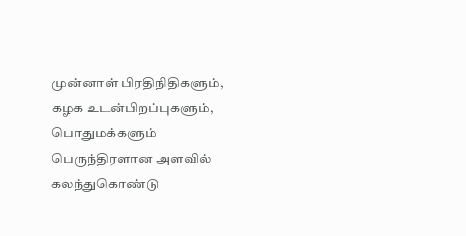முன்னாள் பிரதிநிதிகளும், கழக உடன்பிறப்புகளும், பொதுமக்களும் பெருந்திரளான அளவில் கலந்துகொண்டு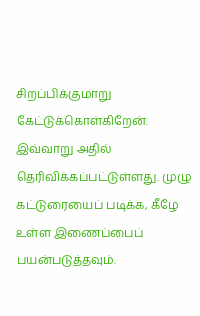சிறப்பிக்குமாறு கேட்டுக்கொள்கிறேன். இவ்வாறு அதில் தெரிவிக்கப்பட்டுள்ளது. முழு கட்டுரையைப் படிக்க, கீழே உள்ள இணைப்பைப் பயன்படுத்தவும்.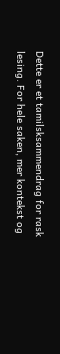Dette er et tamilsksammendrag for rask lesing. For hele saken, mer kontekst og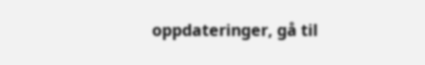oppdateringer, gå til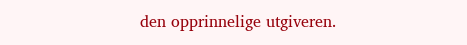den opprinnelige utgiveren.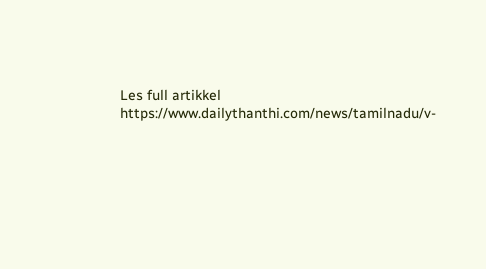Les full artikkel
https://www.dailythanthi.com/news/tamilnadu/v-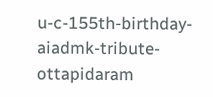u-c-155th-birthday-aiadmk-tribute-ottapidaram